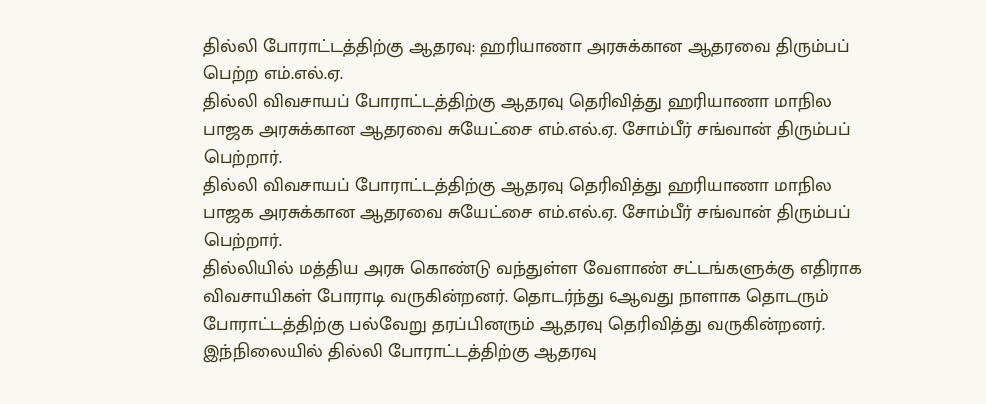தில்லி போராட்டத்திற்கு ஆதரவு: ஹரியாணா அரசுக்கான ஆதரவை திரும்பப் பெற்ற எம்.எல்.ஏ.
தில்லி விவசாயப் போராட்டத்திற்கு ஆதரவு தெரிவித்து ஹரியாணா மாநில பாஜக அரசுக்கான ஆதரவை சுயேட்சை எம்.எல்.ஏ. சோம்பீர் சங்வான் திரும்பப் பெற்றார்.
தில்லி விவசாயப் போராட்டத்திற்கு ஆதரவு தெரிவித்து ஹரியாணா மாநில பாஜக அரசுக்கான ஆதரவை சுயேட்சை எம்.எல்.ஏ. சோம்பீர் சங்வான் திரும்பப் பெற்றார்.
தில்லியில் மத்திய அரசு கொண்டு வந்துள்ள வேளாண் சட்டங்களுக்கு எதிராக விவசாயிகள் போராடி வருகின்றனர். தொடர்ந்து 6ஆவது நாளாக தொடரும் போராட்டத்திற்கு பல்வேறு தரப்பினரும் ஆதரவு தெரிவித்து வருகின்றனர்.
இந்நிலையில் தில்லி போராட்டத்திற்கு ஆதரவு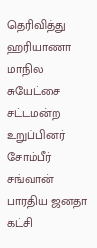தெரிவித்து ஹரியாணா மாநில சுயேட்சை சட்டமன்ற உறுப்பினர் சோம்பீர் சங்வான் பாரதிய ஜனதா கட்சி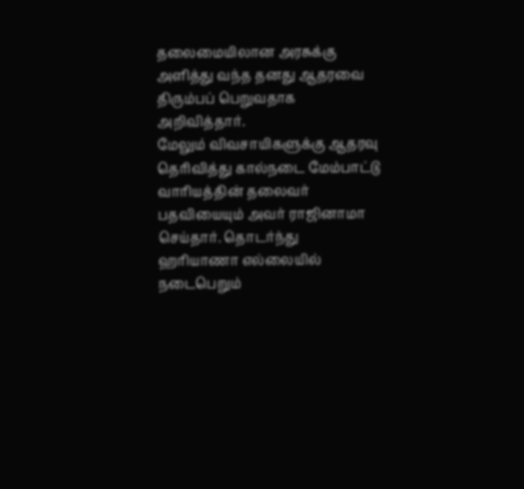தலைமையிலான அரசுக்கு அளித்து வந்த தனது ஆதரவை திரும்பப் பெறுவதாக அறிவித்தார்.
மேலும் விவசாயிகளுக்கு ஆதரவு தெரிவித்து கால்நடை மேம்பாட்டு வாரியத்தின் தலைவர் பதவியையும் அவர் ராஜினாமா செய்தார். தொடர்ந்து ஹரியாணா எல்லையில் நடைபெறும்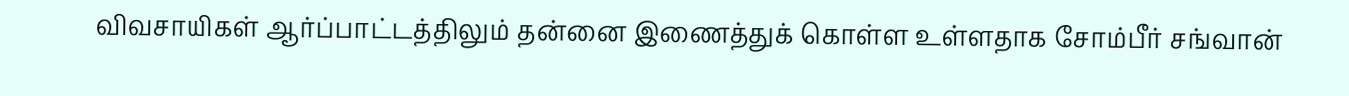விவசாயிகள் ஆர்ப்பாட்டத்திலும் தன்னை இணைத்துக் கொள்ள உள்ளதாக சோம்பீர் சங்வான்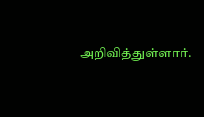அறிவித்துள்ளார்.